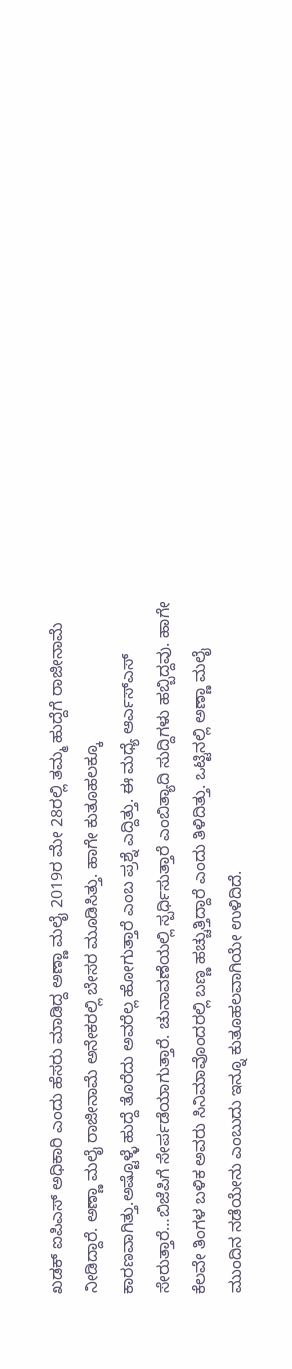ಖಡಕ್ ಐಪಿಎಸ್ ಅಧಿಕಾರಿ ಎಂದು ಹೆಸರು ಮಾಡಿದ್ದ ಅಣ್ಣಾ ಮಲೈ 2019ರ ಮೇ 28ರಲ್ಲಿ ತಮ್ಮ ಹುದ್ದೆಗೆ ರಾಜೀನಾಮೆ ನೀಡಿದ್ದಾರೆ. ಅಣ್ಣಾ ಮಲೈ ರಾಜೀನಾಮೆ ಅನೇಕರಲ್ಲಿ ಬೇಸರ ಮೂಡಿಸಿತ್ತು. ಹಾಗೇ ಕುತೂಹಲಕ್ಕೂ ಕಾರಣವಾಗಿತ್ತು.ಅಷ್ಟೊಳ್ಳೆ ಹುದ್ದೆ ತೊರೆದು ಅವರೆಲ್ಲ ಹೋಗುತ್ತಾರೆ ಎಂಬ ಪ್ರಶ್ನೆ ಎದ್ದಿತ್ತು. ಈ ಮಧ್ಯೆ ಆರ್ಎಸ್ಎಸ್ ಸೇರುತ್ತಾರೆ…ಬಿಜೆಪಿಗೆ ಸೇರ್ಪಡೆಯಾಗುತ್ತಾರೆ. ಚುನಾವಣೆಯಲ್ಲಿ ಸ್ಪರ್ಧಿಸುತ್ತಾರೆ ಎಂಬಿತ್ಯಾದಿ ಸುದ್ದಿಗಳು ಹಬ್ಬಿದ್ದವು. ಹಾಗೇ ಕೆಲವೇ ತಿಂಗಳ ಬಳಿಕ ಅವರು ಸಿನಿಮಾವೊಂದರಲ್ಲಿ ಬಣ್ಣ ಹಚ್ಚುತ್ತಿದ್ದಾರೆ ಎಂದು ತಿಳಿದಿತ್ತು. ಒಟ್ಟಿನಲ್ಲಿ ಅಣ್ಣಾ ಮಲೈ ಮುಂದಿನ ನಡೆಯೇನು ಎಂಬುದು ಇನ್ನೂ ಕುತೂಹಲವಾಗಿಯೇ ಉಳಿದಿದೆ.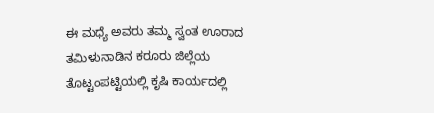ಈ ಮಧ್ಯೆ ಅವರು ತಮ್ಮ ಸ್ವಂತ ಊರಾದ ತಮಿಳುನಾಡಿನ ಕರೂರು ಜಿಲ್ಲೆಯ ತೊಟ್ಟಂಪಟ್ಟಿಯಲ್ಲಿ ಕೃಷಿ ಕಾರ್ಯದಲ್ಲಿ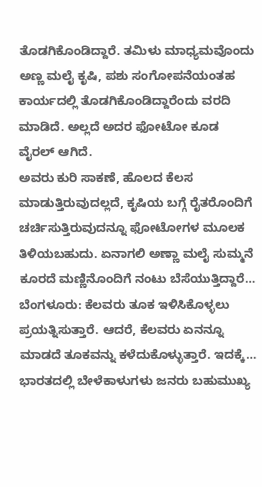ತೊಡಗಿಕೊಂಡಿದ್ದಾರೆ. ತಮಿಳು ಮಾಧ್ಯಮವೊಂದು ಅಣ್ಣ ಮಲೈ ಕೃಷಿ, ಪಶು ಸಂಗೋಪನೆಯಂತಹ ಕಾರ್ಯದಲ್ಲಿ ತೊಡಗಿಕೊಂಡಿದ್ದಾರೆಂದು ವರದಿ ಮಾಡಿದೆ. ಅಲ್ಲದೆ ಅದರ ಫೋಟೋ ಕೂಡ ವೈರಲ್ ಆಗಿದೆ.
ಅವರು ಕುರಿ ಸಾಕಣೆ, ಹೊಲದ ಕೆಲಸ ಮಾಡುತ್ತಿರುವುದಲ್ಲದೆ, ಕೃಷಿಯ ಬಗ್ಗೆ ರೈತರೊಂದಿಗೆ ಚರ್ಚಿಸುತ್ತಿರುವುದನ್ನೂ ಫೋಟೋಗಳ ಮೂಲಕ ತಿಳಿಯಬಹುದು. ಏನಾಗಲಿ ಅಣ್ಣಾ ಮಲೈ ಸುಮ್ಮನೆ ಕೂರದೆ ಮಣ್ಣಿನೊಂದಿಗೆ ನಂಟು ಬೆಸೆಯುತ್ತಿದ್ದಾರೆ…
ಬೆಂಗಳೂರು: ಕೆಲವರು ತೂಕ ಇಳಿಸಿಕೊಳ್ಳಲು ಪ್ರಯತ್ನಿಸುತ್ತಾರೆ. ಆದರೆ, ಕೆಲವರು ಏನನ್ನೂ ಮಾಡದೆ ತೂಕವನ್ನು ಕಳೆದುಕೊಳ್ಳುತ್ತಾರೆ. ಇದಕ್ಕೆ…
ಭಾರತದಲ್ಲಿ ಬೇಳೆಕಾಳುಗಳು ಜನರು ಬಹುಮುಖ್ಯ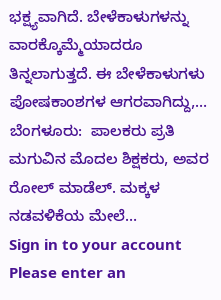ಭಕ್ಷ್ಯವಾಗಿದೆ. ಬೇಳೆಕಾಳುಗಳನ್ನು ವಾರಕ್ಕೊಮ್ಮೆಯಾದರೂ ತಿನ್ನಲಾಗುತ್ತದೆ. ಈ ಬೇಳೆಕಾಳುಗಳು ಪೋಷಕಾಂಶಗಳ ಆಗರವಾಗಿದ್ದು,…
ಬೆಂಗಳೂರು:  ಪಾಲಕರು ಪ್ರತಿ ಮಗುವಿನ ಮೊದಲ ಶಿಕ್ಷಕರು, ಅವರ ರೋಲ್ ಮಾಡೆಲ್. ಮಕ್ಕಳ ನಡವಳಿಕೆಯ ಮೇಲೆ…
Sign in to your account
Please enter an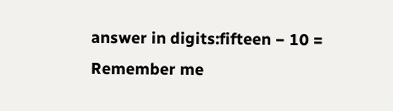answer in digits:fifteen − 10 =
Remember me